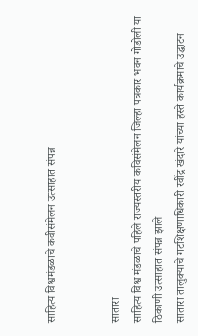साहित्य विश्वमंडळाचे कवीसंमेलन उत्साहात संपन्न


सातारा
साहित्य विश्व मंडळाचे पहिले राज्यस्तरीय कविसंमेलन जिल्हा पत्रकार भवन गोडोली या ठिकाणी उत्साहात संपन्न झाले
सातारा तालुक्याचे गटशिक्षणाधिकारी रवींद्र खंदारे यांच्या हस्ते कार्यक्रमाचे उद्घाटन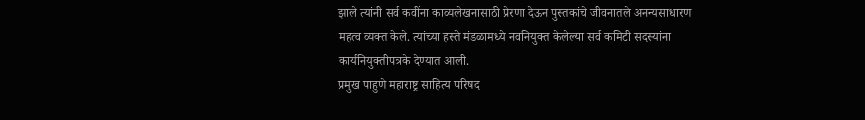झाले त्यांनी सर्व कवींना काव्यलेखनासाठी प्रेरणा देऊन पुस्तकांचे जीवनातले अनन्यसाधारण महत्व व्यक्त केले. त्यांच्या हस्ते मंडळामध्ये नवनियुक्त केलेल्या सर्व कमिटी सदस्यांना कार्यनियुक्तीपत्रके देण्यात आली.
प्रमुख पाहुणे महाराष्ट्र साहित्य परिषद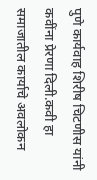पुणे कार्यवाह शिरीष चिटणीस यांनी कवींना प्रेरणा दिली.कवी हा समाजातील कार्याचे अवलोकन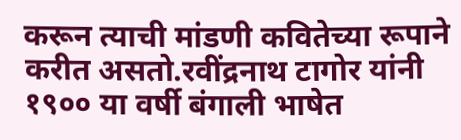करून त्याची मांडणी कवितेच्या रूपाने करीत असतो.रवींद्रनाथ टागोर यांनी १९०० या वर्षी बंगाली भाषेत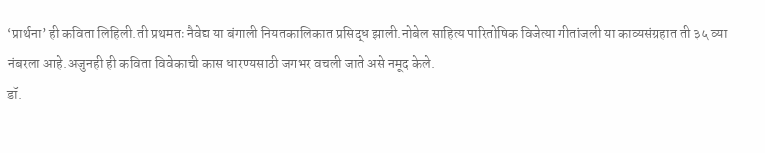‘प्रार्थना’ ही कविता लिहिली.ती प्रथमतः नैवेद्य या बंगाली नियतकालिकात प्रसिद्ध झाली.नोबेल साहित्य पारितोषिक विजेत्या गीतांजली या काव्यसंग्रहात ती ३५ व्या नंबरला आहे.अजुनही ही कविता विवेकाची कास धारण्यसाठी जगभर वचली जाते असे नमूद केले.
डॉ.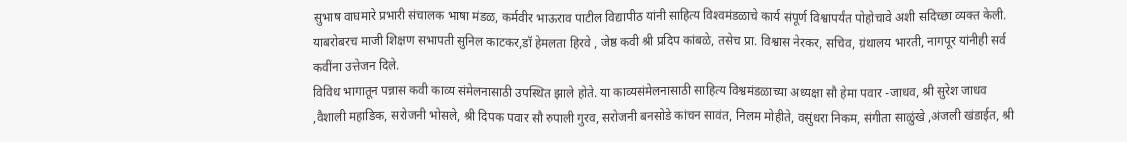सुभाष वाघमारे प्रभारी संचालक भाषा मंडळ, कर्मवीर भाऊराव पाटील विद्यापीठ यांनी साहित्य विश्‍वमंडळाचे कार्य संपूर्ण विश्वापर्यंत पोहोचावे अशी सदिच्छा व्यक्त केली.
याबरोबरच माजी शिक्षण सभापती सुनिल काटकर,डॉ हेमलता हिरवे , जेष्ठ कवी श्री प्रदिप कांबळे, तसेच प्रा. विश्वास नेरकर, सचिव, ग्रंथालय भारती, नागपूर यांनीही सर्व कवींना उत्तेजन दिले.
विविध भागातून पन्नास कवी काव्य संमेलनासाठी उपस्थित झाले होते. या काव्यसंमेलनासाठी साहित्य विश्वमंडळाच्या अध्यक्षा सौ हेमा पवार -जाधव, श्री सुरेश जाधव ,वैशाली महाडिक, सरोजनी भोसले, श्री दिपक पवार सौ रुपाली गुरव, सरोजनी बनसोडे कांचन सावंत, निलम मोहीते, वसुंधरा निकम, संगीता साळुंखे ,अंजली खंडाईत, श्री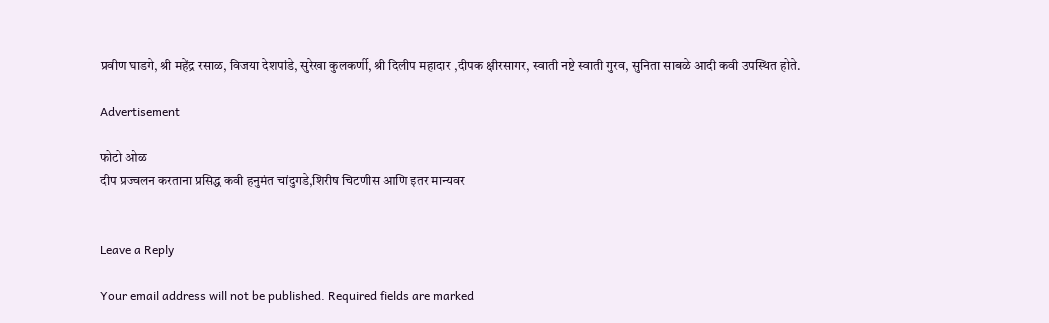प्रवीण घाडगे, श्री महेंद्र रसाळ, विजया देशपांडे, सुरेखा कुलकर्णी, श्री दिलीप महादार ,दीपक क्षीरसागर, स्वाती नष्टे स्वाती गुरव, सुनिता साबळे आदी कवी उपस्थित होते.

Advertisement

फोटो ओळ
दीप प्रज्वलन करताना प्रसिद्ध कवी हनुमंत चांदुगडे,शिरीष चिटणीस आणि इतर मान्यवर


Leave a Reply

Your email address will not be published. Required fields are marked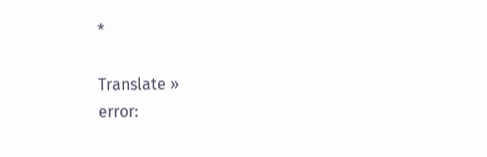*

Translate »
error: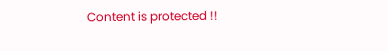Content is protected !!